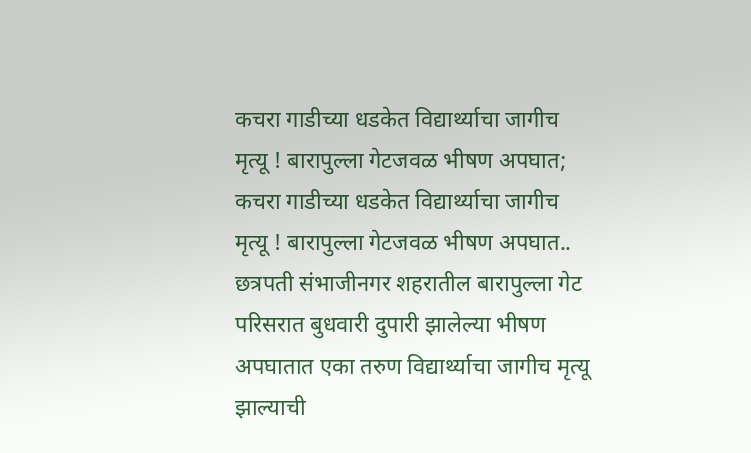कचरा गाडीच्या धडकेत विद्यार्थ्याचा जागीच मृत्यू ! बारापुल्ला गेटजवळ भीषण अपघात; कचरा गाडीच्या धडकेत विद्यार्थ्याचा जागीच मृत्यू ! बारापुल्ला गेटजवळ भीषण अपघात.. छत्रपती संभाजीनगर शहरातील बारापुल्ला गेट परिसरात बुधवारी दुपारी झालेल्या भीषण अपघातात एका तरुण विद्यार्थ्याचा जागीच मृत्यू झाल्याची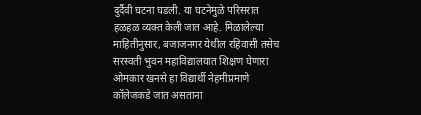दुर्दैवी घटना घडली. या घटनेमुळे परिसरात हळहळ व्यक्त केली जात आहे. मिळालेल्या माहितीनुसार, बजाजनगर येथील रहिवासी तसेच सरस्वती भुवन महाविद्यालयात शिक्षण घेणारा ओमकार खनसे हा विद्यार्थी नेहमीप्रमाणे कॉलेजकडे जात असताना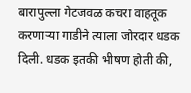बारापुल्ला गेटजवळ कचरा वाहतूक करणाऱ्या गाडीने त्याला जोरदार धडक दिली. धडक इतकी भीषण होती की,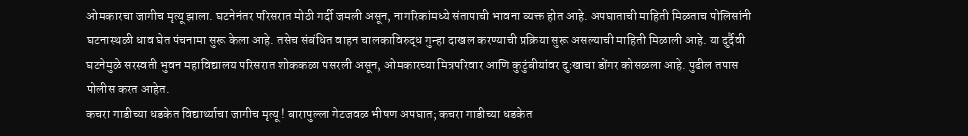ओमकारचा जागीच मृत्यू झाला. घटनेनंतर परिसरात मोठी गर्दी जमली असून, नागरिकांमध्ये संतापाची भावना व्यक्त होत आहे. अपघाताची माहिती मिळताच पोलिसांनी घटनास्थळी धाव घेत पंचनामा सुरू केला आहे. तसेच संबंधित वाहन चालकाविरुद्ध गुन्हा दाखल करण्याची प्रक्रिया सुरू असल्याची माहिती मिळाली आहे. या दुर्दैवी घटनेमुळे सरस्वती भुवन महाविद्यालय परिसरात शोककळा पसरली असून, ओमकारच्या मित्रपरिवार आणि कुटुंबीयांवर दुःखाचा डोंगर कोसळला आहे. पुढील तपास पोलीस करत आहेत.
कचरा गाडीच्या धडकेत विद्यार्थ्याचा जागीच मृत्यू ! बारापुल्ला गेटजवळ भीषण अपघात; कचरा गाडीच्या धडकेत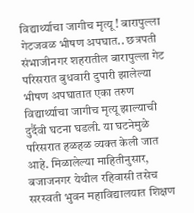विद्यार्थ्याचा जागीच मृत्यू ! बारापुल्ला गेटजवळ भीषण अपघात.. छत्रपती संभाजीनगर शहरातील बारापुल्ला गेट परिसरात बुधवारी दुपारी झालेल्या भीषण अपघातात एका तरुण विद्यार्थ्याचा जागीच मृत्यू झाल्याची दुर्दैवी घटना घडली. या घटनेमुळे परिसरात हळहळ व्यक्त केली जात आहे. मिळालेल्या माहितीनुसार, बजाजनगर येथील रहिवासी तसेच सरस्वती भुवन महाविद्यालयात शिक्षण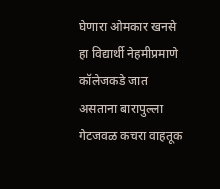घेणारा ओमकार खनसे हा विद्यार्थी नेहमीप्रमाणे कॉलेजकडे जात असताना बारापुल्ला गेटजवळ कचरा वाहतूक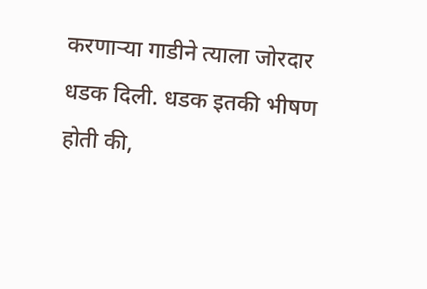करणाऱ्या गाडीने त्याला जोरदार धडक दिली. धडक इतकी भीषण होती की,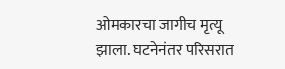ओमकारचा जागीच मृत्यू झाला. घटनेनंतर परिसरात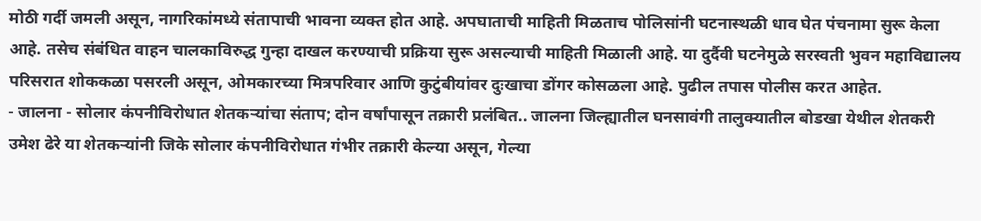मोठी गर्दी जमली असून, नागरिकांमध्ये संतापाची भावना व्यक्त होत आहे. अपघाताची माहिती मिळताच पोलिसांनी घटनास्थळी धाव घेत पंचनामा सुरू केला आहे. तसेच संबंधित वाहन चालकाविरुद्ध गुन्हा दाखल करण्याची प्रक्रिया सुरू असल्याची माहिती मिळाली आहे. या दुर्दैवी घटनेमुळे सरस्वती भुवन महाविद्यालय परिसरात शोककळा पसरली असून, ओमकारच्या मित्रपरिवार आणि कुटुंबीयांवर दुःखाचा डोंगर कोसळला आहे. पुढील तपास पोलीस करत आहेत.
- जालना - सोलार कंपनीविरोधात शेतकऱ्यांचा संताप; दोन वर्षांपासून तक्रारी प्रलंबित.. जालना जिल्ह्यातील घनसावंगी तालुक्यातील बोडखा येथील शेतकरी उमेश ढेरे या शेतकऱ्यांनी जिके सोलार कंपनीविरोधात गंभीर तक्रारी केल्या असून, गेल्या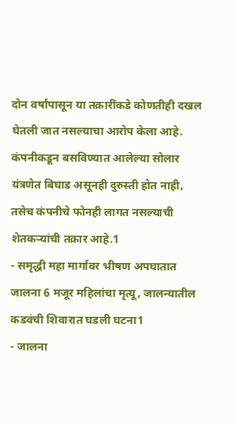दोन वर्षांपासून या तक्रारींकडे कोणतीही दखल घेतली जात नसल्याचा आरोप केला आहे. कंपनीकडून बसविण्यात आलेल्या सोलार यंत्रणेत बिघाड असूनही दुरुस्ती होत नाही, तसेच कंपनीचे फोनही लागत नसल्याची शेतकऱ्यांची तक्रार आहे.1
- समृद्धी महा मार्गावर भीषण अपघातात जालना 6 मजूर महिलांचा मृत्यू, जालन्यातील कडवंची शिवारात घडली घटना1
- जालना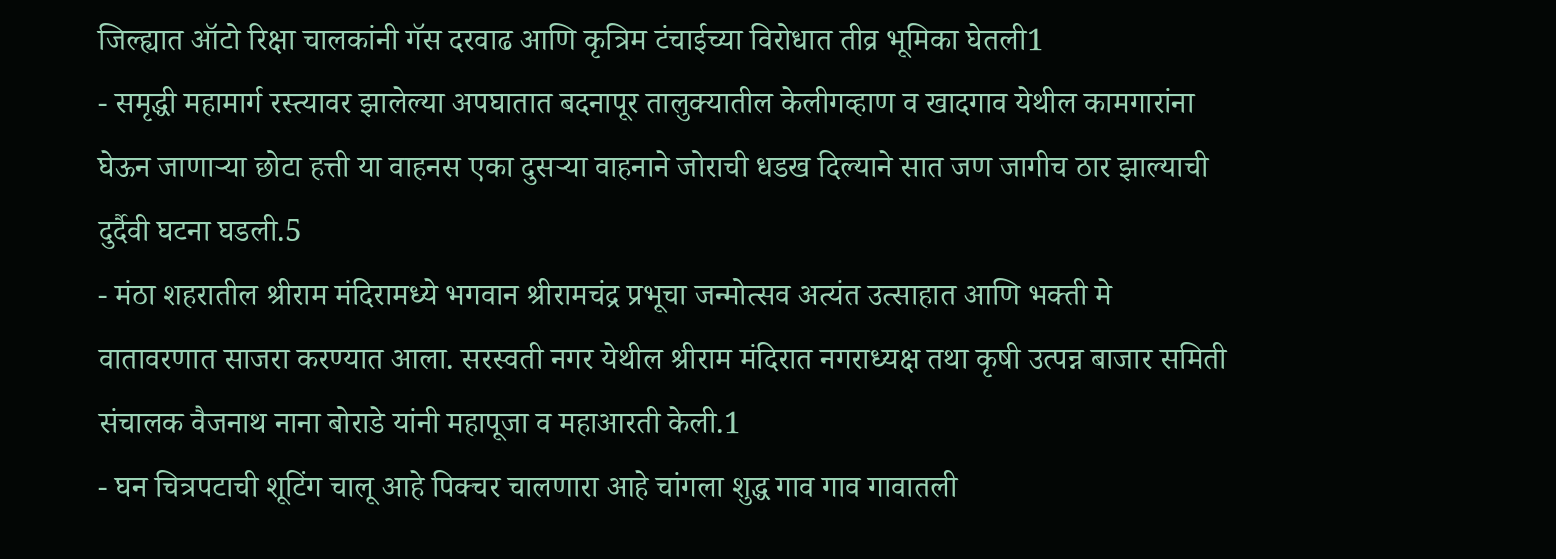जिल्ह्यात ऑटो रिक्षा चालकांनी गॅस दरवाढ आणि कृत्रिम टंचाईच्या विरोधात तीव्र भूमिका घेतली1
- समृद्धी महामार्ग रस्त्यावर झालेल्या अपघातात बदनापूर तालुक्यातील केलीगव्हाण व खादगाव येथील कामगारांना घेऊन जाणाऱ्या छोटा हत्ती या वाहनस एका दुसऱ्या वाहनाने जोराची धडख दिल्याने सात जण जागीच ठार झाल्याची दुर्दैवी घटना घडली.5
- मंठा शहरातील श्रीराम मंदिरामध्ये भगवान श्रीरामचंद्र प्रभूचा जन्मोत्सव अत्यंत उत्साहात आणि भक्ती मे वातावरणात साजरा करण्यात आला. सरस्वती नगर येथील श्रीराम मंदिरात नगराध्यक्ष तथा कृषी उत्पन्न बाजार समिती संचालक वैजनाथ नाना बोराडे यांनी महापूजा व महाआरती केली.1
- घन चित्रपटाची शूटिंग चालू आहे पिक्चर चालणारा आहे चांगला शुद्ध गाव गाव गावातली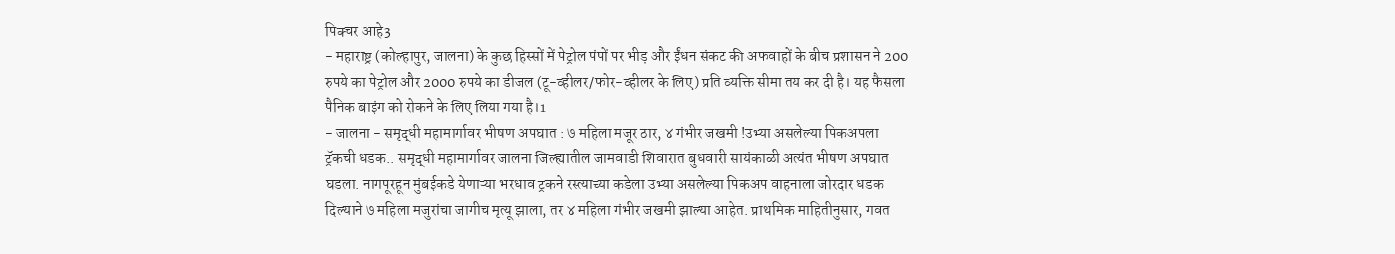पिक्चर आहे3
- महाराष्ट्र (कोल्हापुर, जालना) के कुछ हिस्सों में पेट्रोल पंपों पर भीड़ और ईंधन संकट की अफवाहों के बीच प्रशासन ने 200 रुपये का पेट्रोल और 2000 रुपये का डीजल (टू-व्हीलर/फोर-व्हीलर के लिए) प्रति व्यक्ति सीमा तय कर दी है। यह फैसला पैनिक बाइंग को रोकने के लिए लिया गया है।1
- जालना - समृद्धी महामार्गावर भीषण अपघात : ७ महिला मजूर ठार, ४ गंभीर जखमी !उभ्या असलेल्या पिकअपला ट्रॅकची धडक.. समृद्धी महामार्गावर जालना जिल्ह्यातील जामवाडी शिवारात बुधवारी सायंकाळी अत्यंत भीषण अपघात घडला. नागपूरहून मुंबईकडे येणाऱ्या भरधाव ट्रकने रस्त्याच्या कडेला उभ्या असलेल्या पिकअप वाहनाला जोरदार धडक दिल्याने ७ महिला मजुरांचा जागीच मृत्यू झाला, तर ४ महिला गंभीर जखमी झाल्या आहेत. प्राथमिक माहितीनुसार, गवत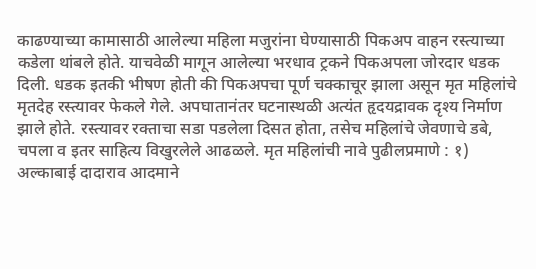काढण्याच्या कामासाठी आलेल्या महिला मजुरांना घेण्यासाठी पिकअप वाहन रस्त्याच्या कडेला थांबले होते. याचवेळी मागून आलेल्या भरधाव ट्रकने पिकअपला जोरदार धडक दिली. धडक इतकी भीषण होती की पिकअपचा पूर्ण चक्काचूर झाला असून मृत महिलांचे मृतदेह रस्त्यावर फेकले गेले. अपघातानंतर घटनास्थळी अत्यंत हृदयद्रावक दृश्य निर्माण झाले होते. रस्त्यावर रक्ताचा सडा पडलेला दिसत होता, तसेच महिलांचे जेवणाचे डबे, चपला व इतर साहित्य विखुरलेले आढळले. मृत महिलांची नावे पुढीलप्रमाणे : १) अल्काबाई दादाराव आदमाने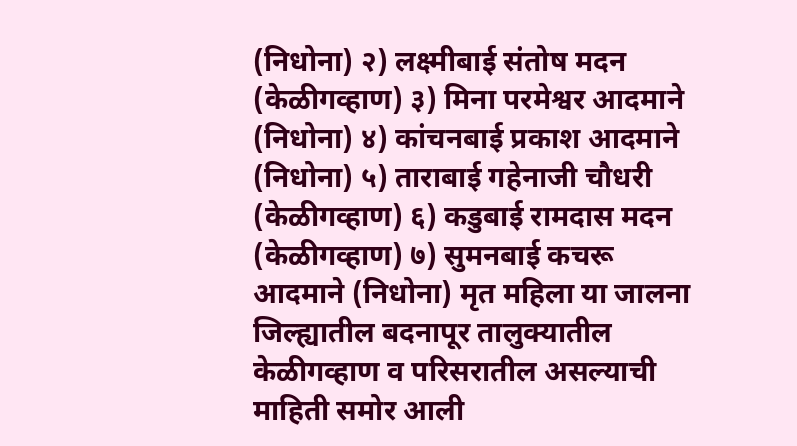(निधोना) २) लक्ष्मीबाई संतोष मदन (केळीगव्हाण) ३) मिना परमेश्वर आदमाने (निधोना) ४) कांचनबाई प्रकाश आदमाने (निधोना) ५) ताराबाई गहेनाजी चौधरी (केळीगव्हाण) ६) कडुबाई रामदास मदन (केळीगव्हाण) ७) सुमनबाई कचरू आदमाने (निधोना) मृत महिला या जालना जिल्ह्यातील बदनापूर तालुक्यातील केळीगव्हाण व परिसरातील असल्याची माहिती समोर आली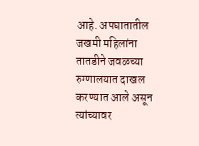आहे. अपघातातील जखमी महिलांना तातडीने जवळच्या रुग्णालयात दाखल करण्यात आले असून त्यांच्यावर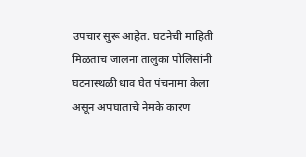उपचार सुरू आहेत. घटनेची माहिती मिळताच जालना तालुका पोलिसांनी घटनास्थळी धाव घेत पंचनामा केला असून अपघाताचे नेमके कारण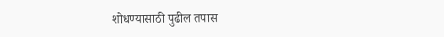शोधण्यासाठी पुढील तपास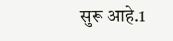सुरू आहे.1